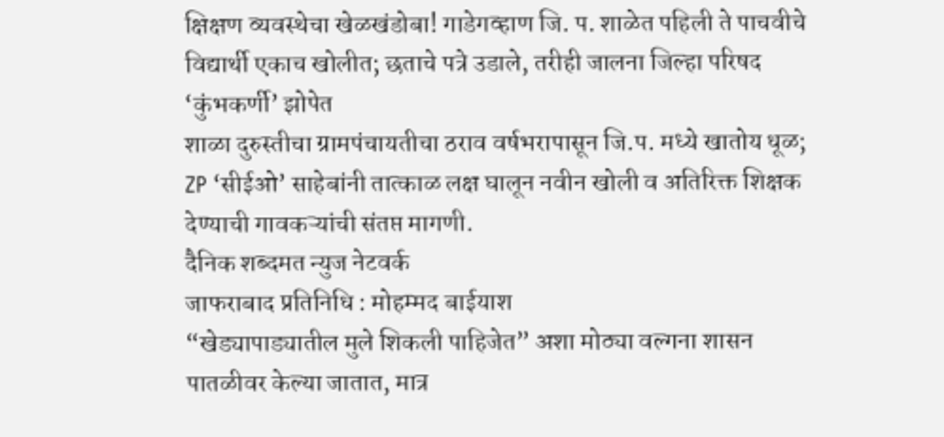क्षिक्षण व्यवस्थेचा खेळखंडोबा! गाडेगव्हाण जि. प. शाळेत पहिली ते पाचवीचे विद्यार्थी एकाच खोलीत; छताचे पत्रे उडाले, तरीही जालना जिल्हा परिषद ‘कुंभकर्णी’ झोपेत
शाळा दुरुस्तीचा ग्रामपंचायतीचा ठराव वर्षभरापासून जि.प. मध्ये खातोय धूळ; ZP ‘सीईओ’ साहेबांनी तात्काळ लक्ष घालून नवीन खोली व अतिरिक्त शिक्षक देण्याची गावकऱ्यांची संतप्त मागणी.
दैनिक शब्दमत न्युज नेटवर्क
जाफराबाद प्रतिनिधि : मोहम्मद बाईयाश
“खेड्यापाड्यातील मुले शिकली पाहिजेत” अशा मोठ्या वल्गना शासन पातळीवर केल्या जातात, मात्र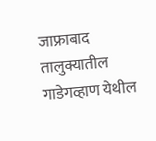जाफ्राबाद तालुक्यातील गाडेगव्हाण येथील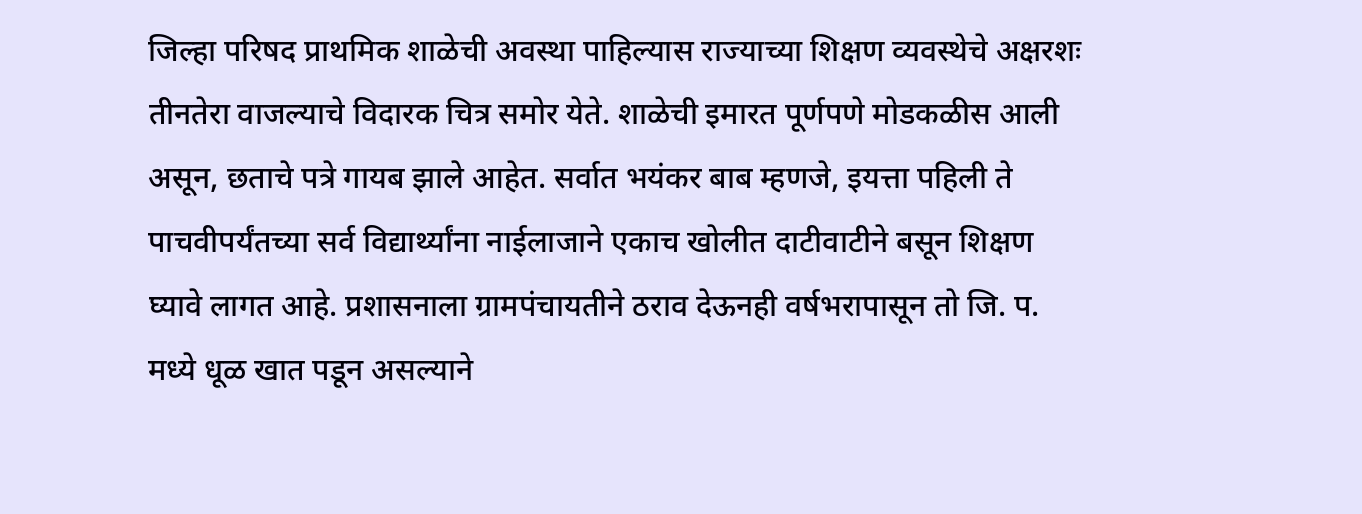जिल्हा परिषद प्राथमिक शाळेची अवस्था पाहिल्यास राज्याच्या शिक्षण व्यवस्थेचे अक्षरशः तीनतेरा वाजल्याचे विदारक चित्र समोर येते. शाळेची इमारत पूर्णपणे मोडकळीस आली असून, छताचे पत्रे गायब झाले आहेत. सर्वात भयंकर बाब म्हणजे, इयत्ता पहिली ते पाचवीपर्यंतच्या सर्व विद्यार्थ्यांना नाईलाजाने एकाच खोलीत दाटीवाटीने बसून शिक्षण घ्यावे लागत आहे. प्रशासनाला ग्रामपंचायतीने ठराव देऊनही वर्षभरापासून तो जि. प. मध्ये धूळ खात पडून असल्याने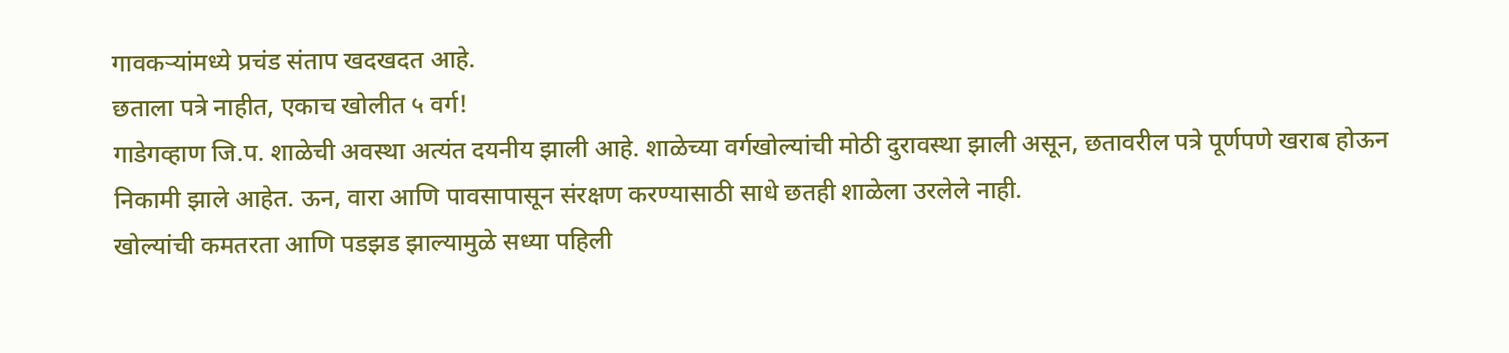गावकऱ्यांमध्ये प्रचंड संताप खदखदत आहे.
छताला पत्रे नाहीत, एकाच खोलीत ५ वर्ग!
गाडेगव्हाण जि.प. शाळेची अवस्था अत्यंत दयनीय झाली आहे. शाळेच्या वर्गखोल्यांची मोठी दुरावस्था झाली असून, छतावरील पत्रे पूर्णपणे खराब होऊन निकामी झाले आहेत. ऊन, वारा आणि पावसापासून संरक्षण करण्यासाठी साधे छतही शाळेला उरलेले नाही.
खोल्यांची कमतरता आणि पडझड झाल्यामुळे सध्या पहिली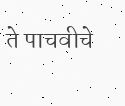ते पाचवीचे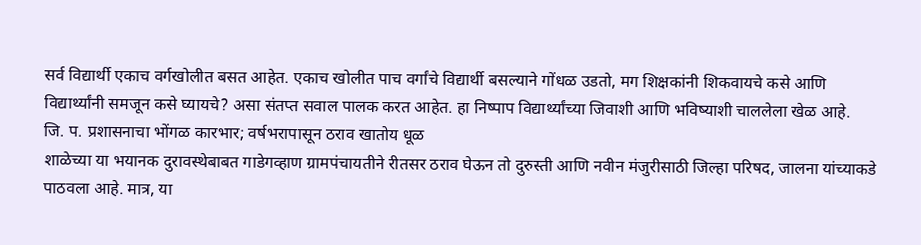सर्व विद्यार्थी एकाच वर्गखोलीत बसत आहेत. एकाच खोलीत पाच वर्गांचे विद्यार्थी बसल्याने गोंधळ उडतो, मग शिक्षकांनी शिकवायचे कसे आणि विद्यार्थ्यांनी समजून कसे घ्यायचे? असा संतप्त सवाल पालक करत आहेत. हा निष्पाप विद्यार्थ्यांच्या जिवाशी आणि भविष्याशी चाललेला खेळ आहे.
जि. प. प्रशासनाचा भोंगळ कारभार; वर्षभरापासून ठराव खातोय धूळ
शाळेच्या या भयानक दुरावस्थेबाबत गाडेगव्हाण ग्रामपंचायतीने रीतसर ठराव घेऊन तो दुरुस्ती आणि नवीन मंजुरीसाठी जिल्हा परिषद, जालना यांच्याकडे पाठवला आहे. मात्र, या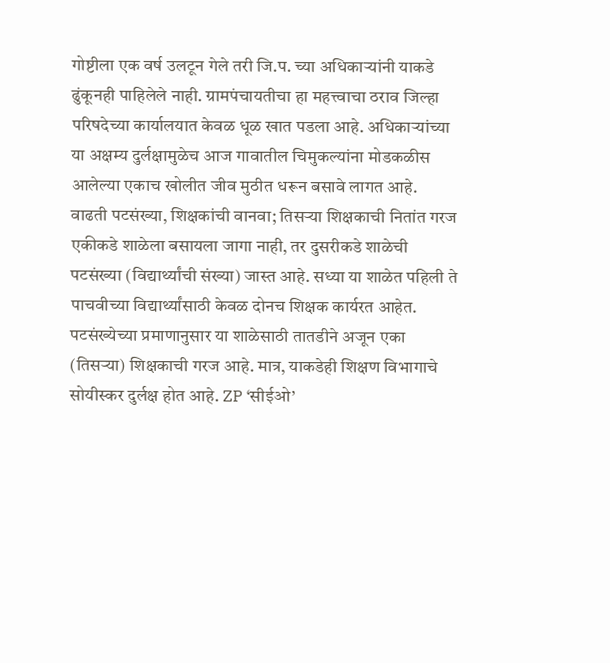गोष्टीला एक वर्ष उलटून गेले तरी जि.प. च्या अधिकाऱ्यांनी याकडे ढुंकूनही पाहिलेले नाही. ग्रामपंचायतीचा हा महत्त्वाचा ठराव जिल्हा परिषदेच्या कार्यालयात केवळ धूळ खात पडला आहे. अधिकाऱ्यांच्या या अक्षम्य दुर्लक्षामुळेच आज गावातील चिमुकल्यांना मोडकळीस आलेल्या एकाच खोलीत जीव मुठीत धरून बसावे लागत आहे.
वाढती पटसंख्या, शिक्षकांची वानवा; तिसऱ्या शिक्षकाची नितांत गरज
एकीकडे शाळेला बसायला जागा नाही, तर दुसरीकडे शाळेची पटसंख्या (विद्यार्थ्यांची संख्या) जास्त आहे. सध्या या शाळेत पहिली ते पाचवीच्या विद्यार्थ्यांसाठी केवळ दोनच शिक्षक कार्यरत आहेत. पटसंख्येच्या प्रमाणानुसार या शाळेसाठी तातडीने अजून एका (तिसऱ्या) शिक्षकाची गरज आहे. मात्र, याकडेही शिक्षण विभागाचे सोयीस्कर दुर्लक्ष होत आहे. ZP ‘सीईओ’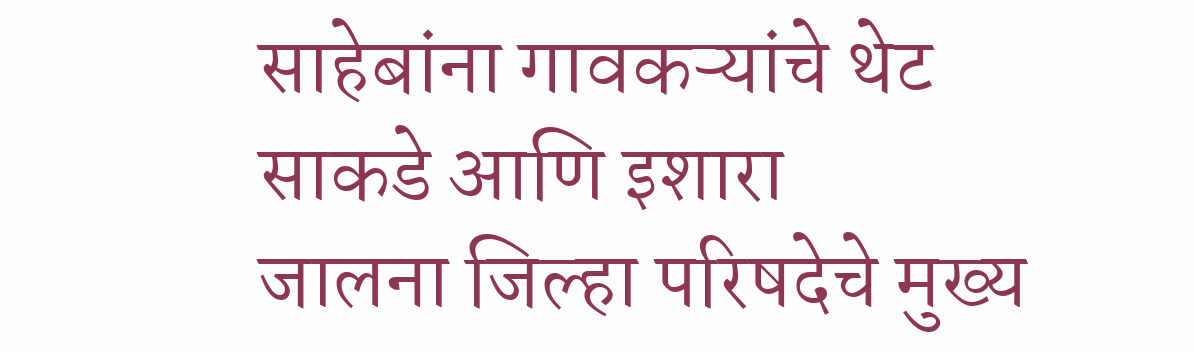साहेबांना गावकऱ्यांचे थेट साकडे आणि इशारा
जालना जिल्हा परिषदेचे मुख्य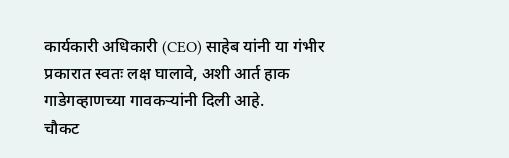कार्यकारी अधिकारी (CEO) साहेब यांनी या गंभीर प्रकारात स्वतः लक्ष घालावे, अशी आर्त हाक गाडेगव्हाणच्या गावकऱ्यांनी दिली आहे.
चौकट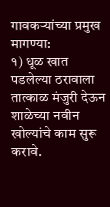गावकऱ्यांच्या प्रमुख मागण्या:
१) धूळ खात पडलेल्या ठरावाला तात्काळ मंजुरी देऊन शाळेच्या नवीन खोल्यांचे काम सुरू करावे.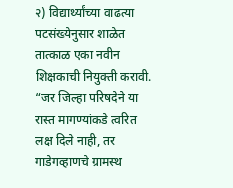२) विद्यार्थ्यांच्या वाढत्या पटसंख्येनुसार शाळेत तात्काळ एका नवीन शिक्षकाची नियुक्ती करावी.
“जर जिल्हा परिषदेने या रास्त मागण्यांकडे त्वरित लक्ष दिले नाही, तर गाडेगव्हाणचे ग्रामस्थ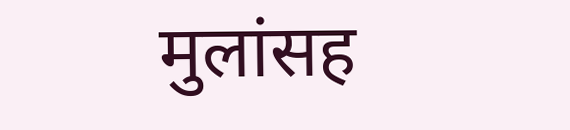मुलांसह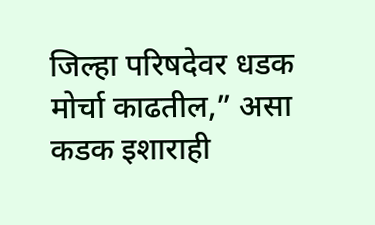जिल्हा परिषदेवर धडक मोर्चा काढतील,” असा कडक इशाराही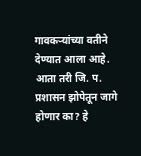गावकऱ्यांच्या वतीने देण्यात आला आहे. आता तरी जि. प. प्रशासन झोपेतून जागे होणार का? हे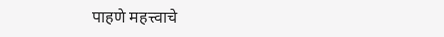पाहणे महत्त्वाचे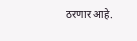ठरणार आहे.